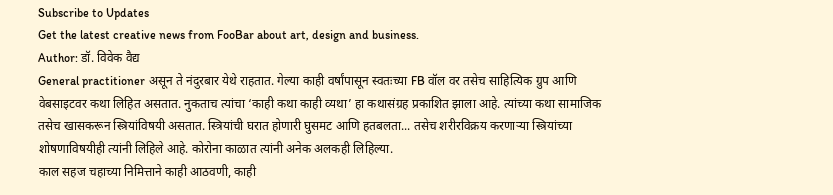Subscribe to Updates
Get the latest creative news from FooBar about art, design and business.
Author: डॉ. विवेक वैद्य
General practitioner असून ते नंदुरबार येथे राहतात. गेल्या काही वर्षांपासून स्वतःच्या FB वॉल वर तसेच साहित्यिक ग्रुप आणि वेबसाइटवर कथा लिहित असतात. नुकताच त्यांचा ‘काही कथा काही व्यथा’ हा कथासंग्रह प्रकाशित झाला आहे. त्यांच्या कथा सामाजिक तसेच खासकरून स्त्रियांविषयी असतात. स्त्रियांची घरात होणारी घुसमट आणि हतबलता... तसेच शरीरविक्रय करणाऱ्या स्त्रियांच्या शोषणाविषयीही त्यांनी लिहिले आहे. कोरोना काळात त्यांनी अनेक अलकही लिहिल्या.
काल सहज चहाच्या निमित्ताने काही आठवणी, काही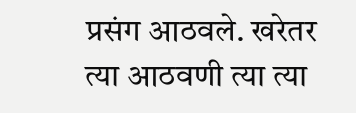प्रसंग आठवले. खरेतर त्या आठवणी त्या त्या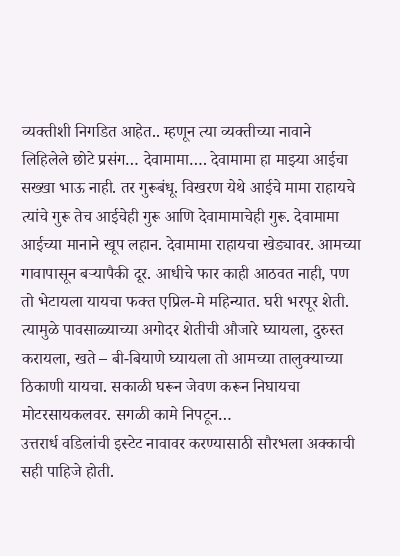व्यक्तीशी निगडित आहेत.. म्हणून त्या व्यक्तीच्या नावाने लिहिलेले छोटे प्रसंग… देवामामा…. देवामामा हा माझ्या आईचा सख्खा भाऊ नाही. तर गुरूबंधू. विखरण येथे आईचे मामा राहायचे त्यांचे गुरू तेच आईचेही गुरू आणि देवामामाचेही गुरू. देवामामा आईच्या मानाने खूप लहान. देवामामा राहायचा खेड्यावर. आमच्या गावापासून बऱ्यापैकी दूर. आधीचे फार काही आठवत नाही, पण तो भेटायला यायचा फक्त एप्रिल-मे महिन्यात. घरी भरपूर शेती. त्यामुळे पावसाळ्याच्या अगोदर शेतीची औजारे घ्यायला, दुरुस्त करायला, खते – बी-बियाणे घ्यायला तो आमच्या तालुक्याच्या ठिकाणी यायचा. सकाळी घरून जेवण करून निघायचा मोटरसायकलवर. सगळी कामे निपटून…
उत्तरार्ध वडिलांची इस्टेट नावावर करण्यासाठी सौरभला अक्काची सही पाहिजे होती.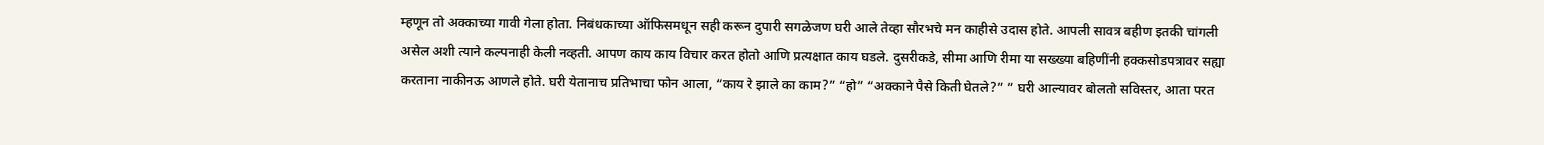म्हणून तो अक्काच्या गावी गेला होता. निबंधकाच्या ऑफिसमधून सही करून दुपारी सगळेजण घरी आले तेव्हा सौरभचे मन काहीसे उदास होते. आपली सावत्र बहीण इतकी चांगली असेल अशी त्याने कल्पनाही केली नव्हती. आपण काय काय विचार करत होतो आणि प्रत्यक्षात काय घडले. दुसरीकडे, सीमा आणि रीमा या सख्ख्या बहिणींनी हक्कसोडपत्रावर सह्या करताना नाकीनऊ आणले होते. घरी येतानाच प्रतिभाचा फोन आला, “काय रे झाले का काम?” “हो” “अक्काने पैसे किती घेतले?” ” घरी आल्यावर बोलतो सविस्तर, आता परत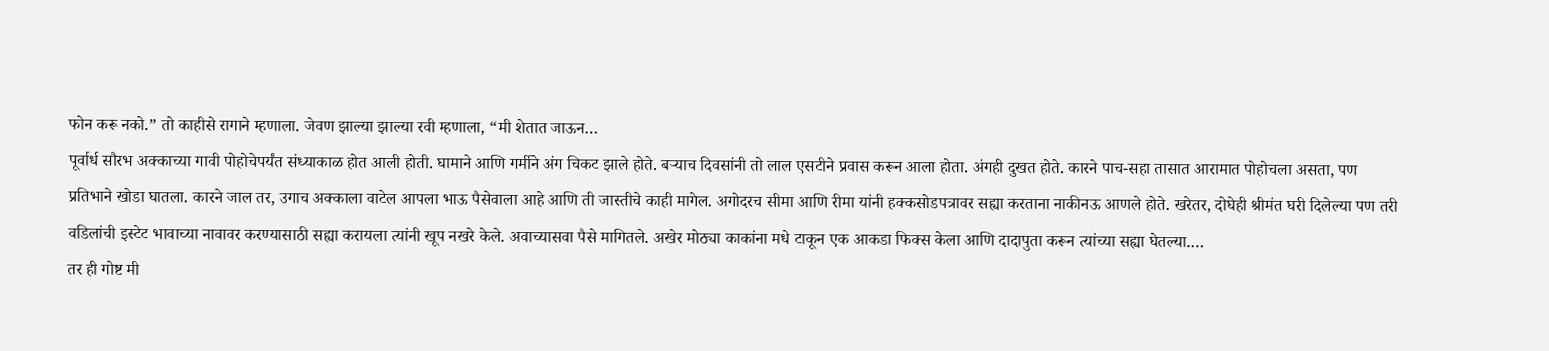फोन करू नको.” तो काहीसे रागाने म्हणाला. जेवण झाल्या झाल्या रवी म्हणाला, “मी शेतात जाऊन…
पूर्वार्ध सौरभ अक्काच्या गावी पोहोचेपर्यंत संध्याकाळ होत आली होती. घामाने आणि गर्मीने अंग चिकट झाले होते. बऱ्याच दिवसांनी तो लाल एसटीने प्रवास करून आला होता. अंगही दुखत होते. कारने पाच-सहा तासात आरामात पोहोचला असता, पण प्रतिभाने खोडा घातला. कारने जाल तर, उगाच अक्काला वाटेल आपला भाऊ पैसेवाला आहे आणि ती जास्तीचे काही मागेल. अगोदरच सीमा आणि रीमा यांनी हक्कसोडपत्रावर सह्या करताना नाकीनऊ आणले होते. खरेतर, दोघेही श्रीमंत घरी दिलेल्या पण तरी वडिलांची इस्टेट भावाच्या नावावर करण्यासाठी सह्या करायला त्यांनी खूप नखरे केले. अवाच्यासवा पैसे मागितले. अखेर मोठ्या काकांना मधे टाकून एक आकडा फिक्स केला आणि दादापुता करून त्यांच्या सह्या घेतल्या.…
तर ही गोष्ट मी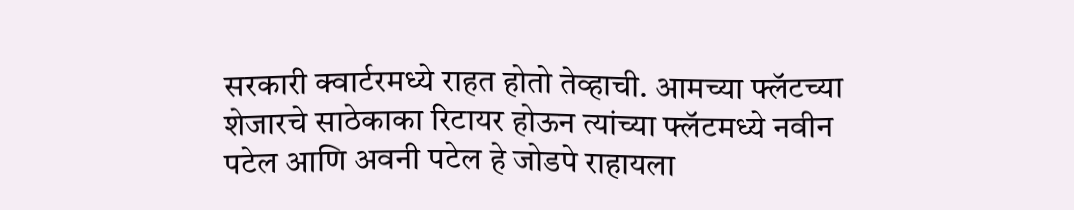सरकारी क्वार्टरमध्ये राहत होतो तेव्हाची. आमच्या फ्लॅटच्या शेजारचे साठेकाका रिटायर होऊन त्यांच्या फ्लॅटमध्ये नवीन पटेल आणि अवनी पटेल हे जोडपे राहायला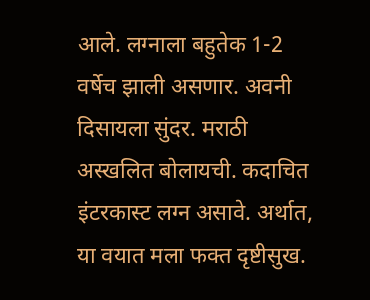आले. लग्नाला बहुतेक 1-2 वर्षेच झाली असणार. अवनी दिसायला सुंदर. मराठी अस्खलित बोलायची. कदाचित इंटरकास्ट लग्न असावे. अर्थात, या वयात मला फक्त दृष्टीसुख.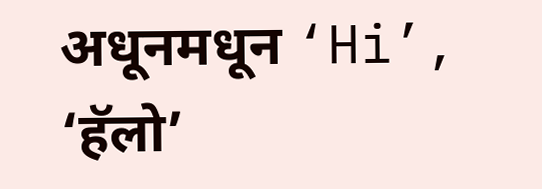अधूनमधून ‘Hi’, ‘हॅलो’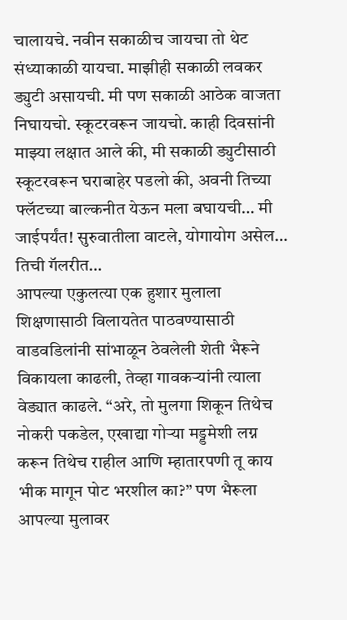चालायचे. नवीन सकाळीच जायचा तो थेट संध्याकाळी यायचा. माझीही सकाळी लवकर ड्युटी असायची. मी पण सकाळी आठेक वाजता निघायचो. स्कूटरवरून जायचो. काही दिवसांनी माझ्या लक्षात आले की, मी सकाळी ड्युटीसाठी स्कूटरवरून घराबाहेर पडलो की, अवनी तिच्या फ्लॅटच्या बाल्कनीत येऊन मला बघायची… मी जाईपर्यंत! सुरुवातीला वाटले, योगायोग असेल… तिची गॅलरीत…
आपल्या एकुलत्या एक हुशार मुलाला शिक्षणासाठी विलायतेत पाठवण्यासाठी वाडवडिलांनी सांभाळून ठेवलेली शेती भैरूने विकायला काढली, तेव्हा गावकऱ्यांनी त्याला वेड्यात काढले. “अरे, तो मुलगा शिकून तिथेच नोकरी पकडेल, एखाद्या गोऱ्या मड्डमेशी लग्न करून तिथेच राहील आणि म्हातारपणी तू काय भीक मागून पोट भरशील का?” पण भैरूला आपल्या मुलावर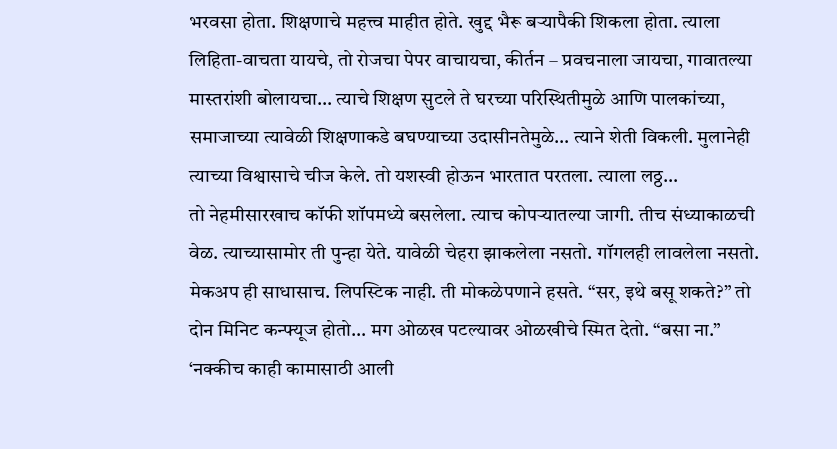भरवसा होता. शिक्षणाचे महत्त्व माहीत होते. खुद्द भैरू बऱ्यापैकी शिकला होता. त्याला लिहिता-वाचता यायचे, तो रोजचा पेपर वाचायचा, कीर्तन – प्रवचनाला जायचा, गावातल्या मास्तरांशी बोलायचा… त्याचे शिक्षण सुटले ते घरच्या परिस्थितीमुळे आणि पालकांच्या, समाजाच्या त्यावेळी शिक्षणाकडे बघण्याच्या उदासीनतेमुळे… त्याने शेती विकली. मुलानेही त्याच्या विश्वासाचे चीज केले. तो यशस्वी होऊन भारतात परतला. त्याला लठ्ठ…
तो नेहमीसारखाच कॉफी शॉपमध्ये बसलेला. त्याच कोपऱ्यातल्या जागी. तीच संध्याकाळची वेळ. त्याच्यासामोर ती पुन्हा येते. यावेळी चेहरा झाकलेला नसतो. गॉगलही लावलेला नसतो. मेकअप ही साधासाच. लिपस्टिक नाही. ती मोकळेपणाने हसते. “सर, इथे बसू शकते?” तो दोन मिनिट कन्फ्यूज होतो… मग ओळख पटल्यावर ओळखीचे स्मित देतो. “बसा ना.” ‘नक्कीच काही कामासाठी आली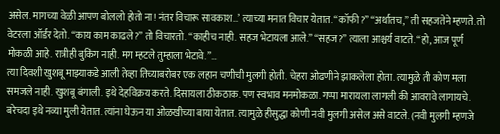असेल. मागच्या वेळी आपण बोललो होतो ना! नंतर विचारू सावकाश…’ त्याच्या मनात विचार येतात. “कॉफी?” “अर्थातच,” ती सहजतेने म्हणते. तो वेटरला ऑर्डर देतो. “काय काम काढले?” तो विचारतो. “काहीच नाही. सहज भेटायला आले.” “सहज?” त्याला आश्चर्य वाटते. “हो, आज पूर्ण मोकळी आहे. रात्रीही बुकिंग नाही. मग म्हटले तुम्हाला भेटावे.”…
त्या दिवशी खुशबू माझ्याकडे आली तेव्हा तिच्याबरोबर एक लहान चणीची मुलगी होती. चेहरा ओढणीने झाकलेला होता. त्यामुळे ती कोण मला समजले नाही. खुशबू बंगाली. इथे देहविक्रय करते. दिसायला ठीकठाक. पण स्वभाव मनमोकळा. गप्पा मारायला लागली की आवरावे लागायचे. बरेचदा इथे नव्या मुली येतात. त्यांना घेऊन या ओळखीच्या बाया येतात. त्यामुळे हीसुद्धा कोणी नवी मुलगी असेल असे वाटले. (नवी मुलगी म्हणजे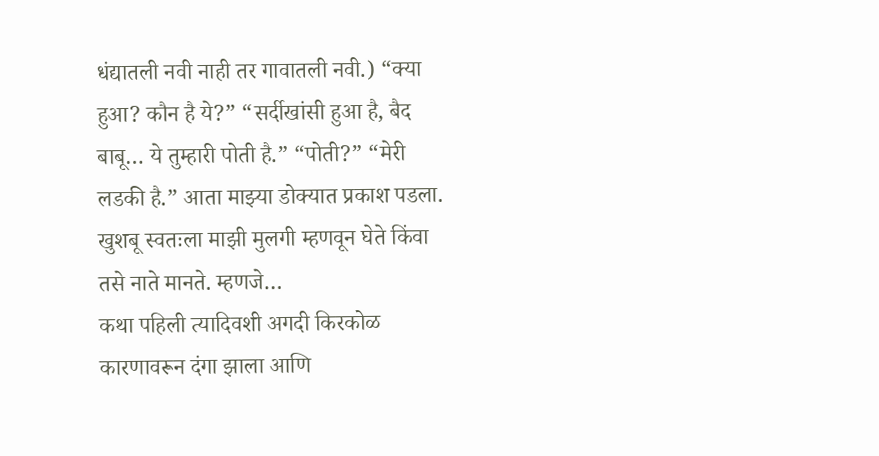धंद्यातली नवी नाही तर गावातली नवी.) “क्या हुआ? कौन है ये?” “सर्दीखांसी हुआ है, बैद बाबू… ये तुम्हारी पोती है.” “पोती?” “मेरी लडकी है.” आता माझ्या डोक्यात प्रकाश पडला. खुशबू स्वतःला माझी मुलगी म्हणवून घेते किंवा तसे नाते मानते. म्हणजे…
कथा पहिली त्यादिवशी अगदी किरकोळ कारणावरून दंगा झाला आणि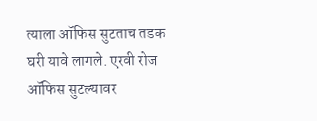त्याला ऑफिस सुटताच तडक घरी यावे लागले. एरवी रोज ऑफिस सुटल्यावर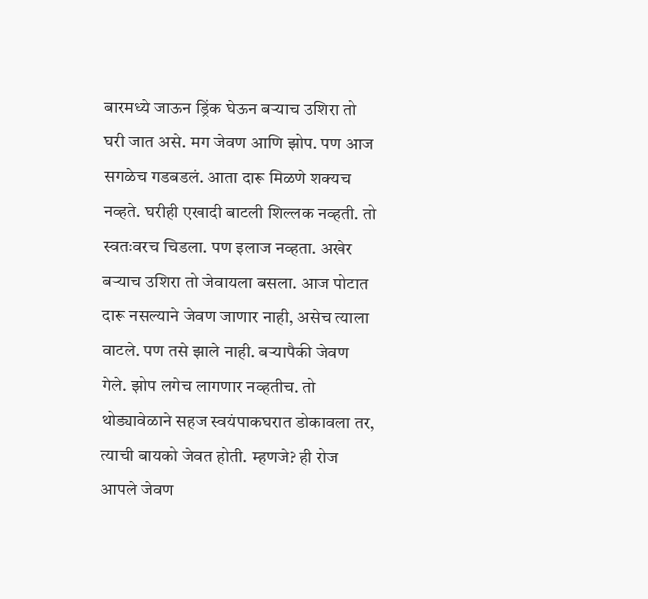बारमध्ये जाऊन ड्रिंक घेऊन बऱ्याच उशिरा तो घरी जात असे. मग जेवण आणि झोप. पण आज सगळेच गडबडलं. आता दारू मिळणे शक्यच नव्हते. घरीही एखादी बाटली शिल्लक नव्हती. तो स्वतःवरच चिडला. पण इलाज नव्हता. अखेर बऱ्याच उशिरा तो जेवायला बसला. आज पोटात दारू नसल्याने जेवण जाणार नाही, असेच त्याला वाटले. पण तसे झाले नाही. बऱ्यापैकी जेवण गेले. झोप लगेच लागणार नव्हतीच. तो थोड्यावेळाने सहज स्वयंपाकघरात डोकावला तर, त्याची बायको जेवत होती. म्हणजे? ही रोज आपले जेवण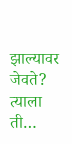झाल्यावर जेवते? त्याला ती…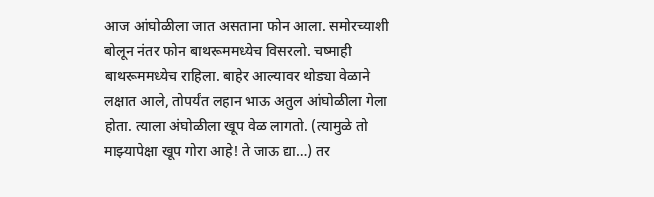आज आंघोळीला जात असताना फोन आला. समोरच्याशी बोलून नंतर फोन बाथरूममध्येच विसरलो. चष्माही बाथरूममध्येच राहिला. बाहेर आल्यावर थोड्या वेळाने लक्षात आले, तोपर्यंत लहान भाऊ अतुल आंघोळीला गेला होता. त्याला अंघोळीला खूप वेळ लागतो. (त्यामुळे तो माझ्यापेक्षा खूप गोरा आहे! ते जाऊ द्या…) तर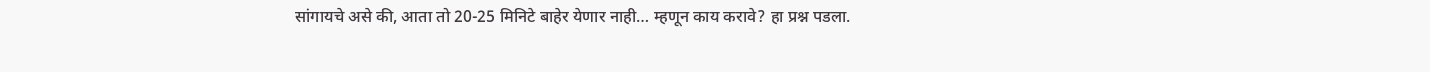सांगायचे असे की, आता तो 20-25 मिनिटे बाहेर येणार नाही… म्हणून काय करावे? हा प्रश्न पडला.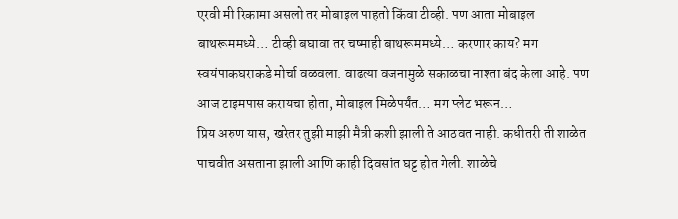एरवी मी रिकामा असलो तर मोबाइल पाहतो किंवा टीव्ही. पण आता मोबाइल बाथरूममध्ये… टीव्ही बघावा तर चष्माही बाथरूममध्ये… करणार काय? मग स्वयंपाकघराकडे मोर्चा वळवला. वाढत्या वजनामुळे सकाळचा नाश्ता बंद केला आहे. पण आज टाइमपास करायचा होता, मोबाइल मिळेपर्यंत… मग प्लेट भरून…
प्रिय अरुण यास, खरेतर तुझी माझी मैत्री कशी झाली ते आठवत नाही. कधीतरी ती शाळेत पाचवीत असताना झाली आणि काही दिवसांत घट्ट होत गेली. शाळेचे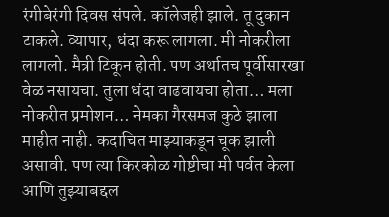रंगीबेरंगी दिवस संपले. कॉलेजही झाले. तू दुकान टाकले. व्यापार, धंदा करू लागला. मी नोकरीला लागलो. मैत्री टिकून होती. पण अर्थातच पूर्वीसारखा वेळ नसायचा. तुला धंदा वाढवायचा होता… मला नोकरीत प्रमोशन… नेमका गैरसमज कुठे झाला माहीत नाही. कदाचित माझ्याकडून चूक झाली असावी. पण त्या किरकोळ गोष्टीचा मी पर्वत केला आणि तुझ्याबद्दल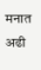मनात अढी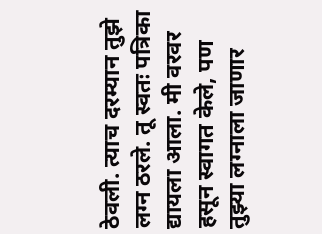ठेवली. त्याच दरम्यान तुझे लग्न ठरले. तू स्वतः पत्रिका द्यायला आला. मी वरवर हसून स्वागत केले, पण तुझ्या लग्नाला जाणार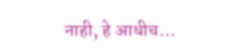नाही, हे आधीच…